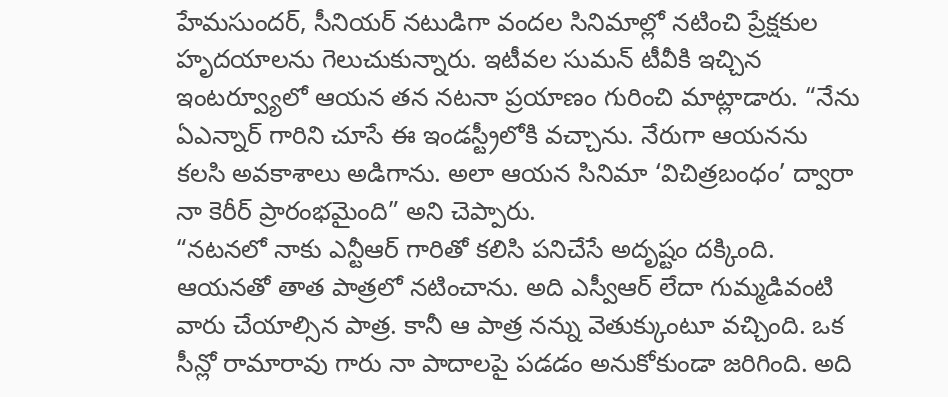హేమసుందర్, సీనియర్ నటుడిగా వందల సినిమాల్లో నటించి ప్రేక్షకుల హృదయాలను గెలుచుకున్నారు. ఇటీవల సుమన్ టీవీకి ఇచ్చిన ఇంటర్వ్యూలో ఆయన తన నటనా ప్రయాణం గురించి మాట్లాడారు. “నేను ఏఎన్నార్ గారిని చూసే ఈ ఇండస్ట్రీలోకి వచ్చాను. నేరుగా ఆయనను కలసి అవకాశాలు అడిగాను. అలా ఆయన సినిమా ‘విచిత్రబంధం’ ద్వారా నా కెరీర్ ప్రారంభమైంది” అని చెప్పారు.
“నటనలో నాకు ఎన్టీఆర్ గారితో కలిసి పనిచేసే అదృష్టం దక్కింది. ఆయనతో తాత పాత్రలో నటించాను. అది ఎస్వీఆర్ లేదా గుమ్మడివంటి వారు చేయాల్సిన పాత్ర. కానీ ఆ పాత్ర నన్ను వెతుక్కుంటూ వచ్చింది. ఒక సీన్లో రామారావు గారు నా పాదాలపై పడడం అనుకోకుండా జరిగింది. అది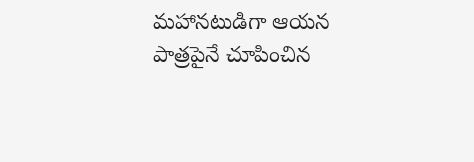మహానటుడిగా ఆయన పాత్రపైనే చూపించిన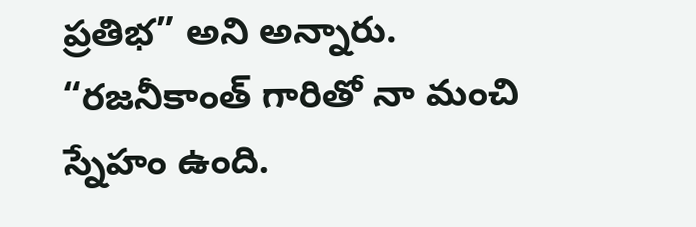ప్రతిభ” అని అన్నారు.
“రజనీకాంత్ గారితో నా మంచి స్నేహం ఉంది.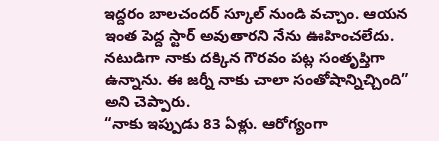ఇద్దరం బాలచందర్ స్కూల్ నుండి వచ్చాం. ఆయన ఇంత పెద్ద స్టార్ అవుతారని నేను ఊహించలేదు. నటుడిగా నాకు దక్కిన గౌరవం పట్ల సంతృప్తిగా ఉన్నాను. ఈ జర్నీ నాకు చాలా సంతోషాన్నిచ్చింది” అని చెప్పారు.
“నాకు ఇప్పుడు 83 ఏళ్లు. ఆరోగ్యంగా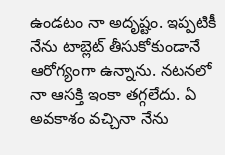ఉండటం నా అదృష్టం. ఇప్పటికీ నేను టాబ్లెట్ తీసుకోకుండానే ఆరోగ్యంగా ఉన్నాను. నటనలో నా ఆసక్తి ఇంకా తగ్గలేదు. ఏ అవకాశం వచ్చినా నేను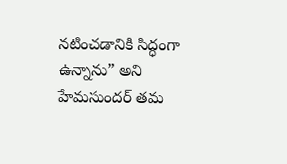నటించడానికి సిద్ధంగా ఉన్నాను” అని హేమసుందర్ తమ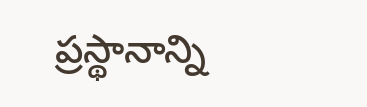ప్రస్థానాన్ని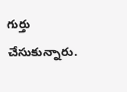గుర్తు చేసుకున్నారు.